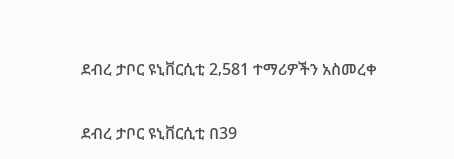ደብረ ታቦር ዩኒቨርሲቲ 2‚581 ተማሪዎችን አስመረቀ

ደብረ ታቦር ዩኒቨርሲቲ በ39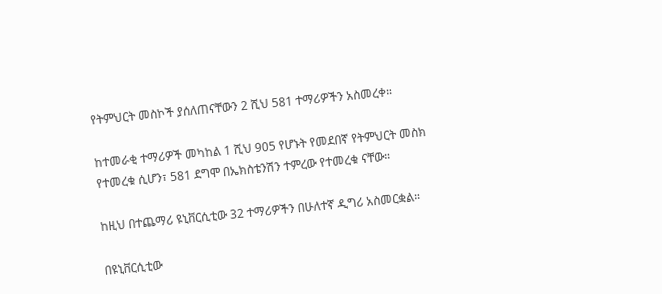የትምህርት መስኮች ያሰለጠናቸውን 2 ሺህ 581 ተማሪዎችን አስመረቀ።

ከተመራቂ ተማሪዎች መካከል 1 ሺህ 905 የሆኑት የመደበኛ የትምህርት መስክ የተመረቁ ሲሆን፣ 581 ደግሞ በኤክስቴንሽን ተምረው የተመረቁ ናቸው።

ከዚህ በተጨማሪ ዩኒቨርሲቲው 32 ተማሪዎችን በሁለተኛ ዲግሪ አስመርቋል።

በዩኒቨርሲቲው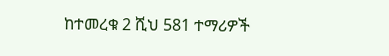ከተመረቁ 2 ሺህ 581 ተማሪዎች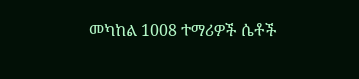መካከል 1008 ተማሪዎች ሴቶች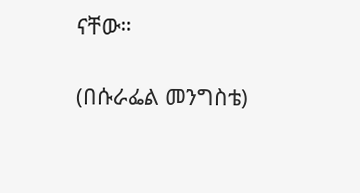ናቸው።

(በሱራፌል መንግስቴ)